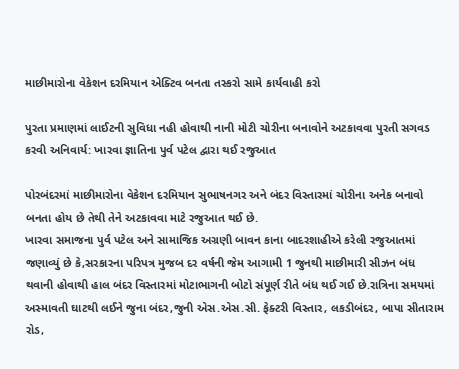માછીમારોના વેકેશન દરમિયાન એક્ટિવ બનતા તસ્કરો સામે કાર્યવાહી કરો

પુરતા પ્રમાણમાં લાઈટની સુવિધા નહી હોવાથી નાની મોટી ચોરીના બનાવોને અટકાવવા પુરતી સગવડ કરવી અનિવાર્ય: ખારવા જ્ઞાતિના પુર્વ પટેલ દ્વારા થઈ રજુઆત

પોરબંદરમાં માછીમારોના વેકેશન દરમિયાન સુભાષનગર અને બંદર વિસ્તારમાં ચોરીના અનેક બનાવો બનતા હોય છે તેથી તેને અટકાવવા માટે રજુઆત થઈ છે.
ખારવા સમાજના પુર્વ પટેલ અને સામાજિક અગ્રણી બાવન કાના બાદરશાહીએ કરેલી રજુઆતમાં જણાવ્યું છે કે,સરકારના પરિપત્ર મુજબ દર વર્ષની જેમ આગામી 1 જુનથી માછીમારી સીઝન બંધ થવાની હોવાથી હાલ બંદર વિસ્તારમાં મોટાભાગની બોટો સંપૂર્ણ રીતે બંધ થઈ ગઈ છે.રાત્રિના સમયમાં અસ્માવતી ઘાટથી લઈને જુના બંદર,જુની એસ.એસ.સી. ફેક્ટરી વિસ્તાર, લકડીબંદર, બાપા સીતારામ રોડ,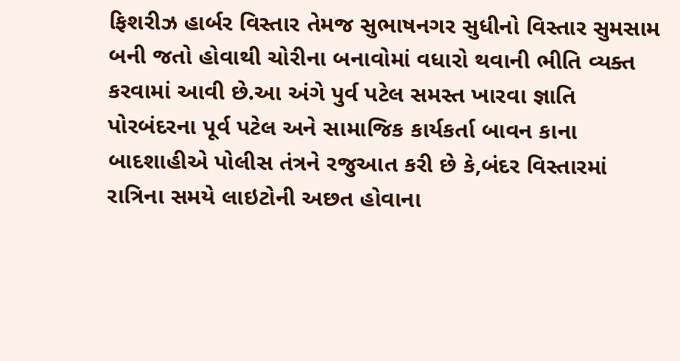ફિશરીઝ હાર્બર વિસ્તાર તેમજ સુભાષનગર સુધીનો વિસ્તાર સુમસામ બની જતો હોવાથી ચોરીના બનાવોમાં વધારો થવાની ભીતિ વ્યક્ત કરવામાં આવી છે.આ અંગે પુર્વ પટેલ સમસ્ત ખારવા જ્ઞાતિ પોરબંદરના પૂર્વ પટેલ અને સામાજિક કાર્યકર્તા બાવન કાના બાદશાહીએ પોલીસ તંત્રને રજુઆત કરી છે કે,બંદર વિસ્તારમાં રાત્રિના સમયે લાઇટોની અછત હોવાના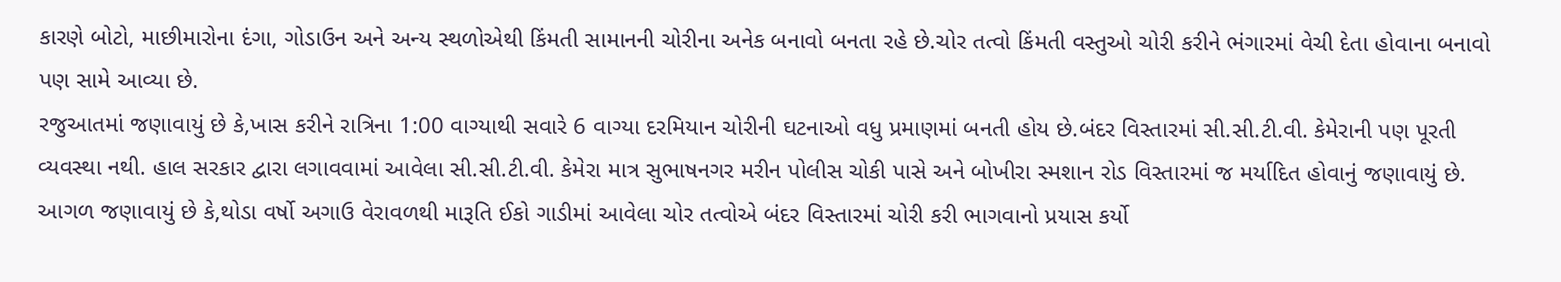કારણે બોટો, માછીમારોના દંગા, ગોડાઉન અને અન્ય સ્થળોએથી કિંમતી સામાનની ચોરીના અનેક બનાવો બનતા રહે છે.ચોર તત્વો કિંમતી વસ્તુઓ ચોરી કરીને ભંગારમાં વેચી દેતા હોવાના બનાવો પણ સામે આવ્યા છે.
રજુઆતમાં જણાવાયું છે કે,ખાસ કરીને રાત્રિના 1:00 વાગ્યાથી સવારે 6 વાગ્યા દરમિયાન ચોરીની ઘટનાઓ વધુ પ્રમાણમાં બનતી હોય છે.બંદર વિસ્તારમાં સી.સી.ટી.વી. કેમેરાની પણ પૂરતી વ્યવસ્થા નથી. હાલ સરકાર દ્વારા લગાવવામાં આવેલા સી.સી.ટી.વી. કેમેરા માત્ર સુભાષનગર મરીન પોલીસ ચોકી પાસે અને બોખીરા સ્મશાન રોડ વિસ્તારમાં જ મર્યાદિત હોવાનું જણાવાયું છે.
આગળ જણાવાયું છે કે,થોડા વર્ષો અગાઉ વેરાવળથી મારૂતિ ઈકો ગાડીમાં આવેલા ચોર તત્વોએ બંદર વિસ્તારમાં ચોરી કરી ભાગવાનો પ્રયાસ કર્યો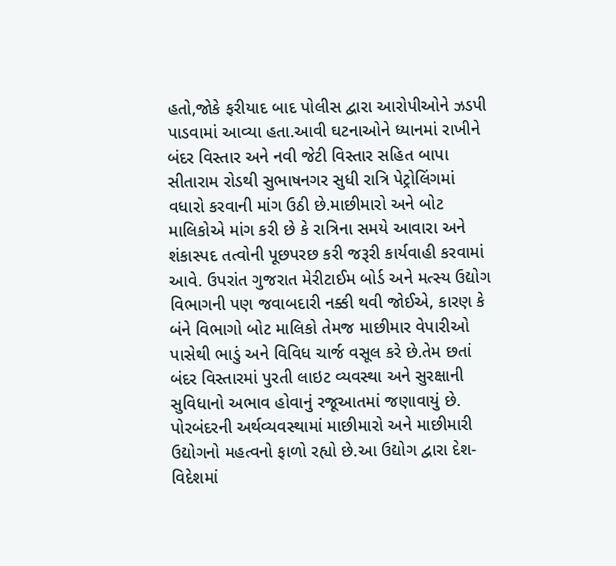હતો,જોકે ફરીયાદ બાદ પોલીસ દ્વારા આરોપીઓને ઝડપી પાડવામાં આવ્યા હતા.આવી ઘટનાઓને ધ્યાનમાં રાખીને બંદર વિસ્તાર અને નવી જેટી વિસ્તાર સહિત બાપા સીતારામ રોડથી સુભાષનગર સુધી રાત્રિ પેટ્રોલિંગમાં વધારો કરવાની માંગ ઉઠી છે.માછીમારો અને બોટ માલિકોએ માંગ કરી છે કે રાત્રિના સમયે આવારા અને શંકાસ્પદ તત્વોની પૂછપરછ કરી જરૂરી કાર્યવાહી કરવામાં આવે. ઉપરાંત ગુજરાત મેરીટાઈમ બોર્ડ અને મત્સ્ય ઉદ્યોગ વિભાગની પણ જવાબદારી નક્કી થવી જોઈએ, કારણ કે બંને વિભાગો બોટ માલિકો તેમજ માછીમાર વેપારીઓ પાસેથી ભાડું અને વિવિધ ચાર્જ વસૂલ કરે છે.તેમ છતાં બંદર વિસ્તારમાં પુરતી લાઇટ વ્યવસ્થા અને સુરક્ષાની સુવિધાનો અભાવ હોવાનું રજૂઆતમાં જણાવાયું છે.
પોરબંદરની અર્થવ્યવસ્થામાં માછીમારો અને માછીમારી ઉદ્યોગનો મહત્વનો ફાળો રહ્યો છે.આ ઉદ્યોગ દ્વારા દેશ-વિદેશમાં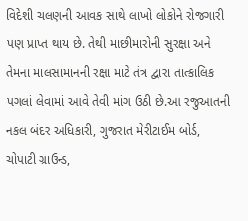વિદેશી ચલણની આવક સાથે લાખો લોકોને રોજગારી પણ પ્રાપ્ત થાય છે. તેથી માછીમારોની સુરક્ષા અને તેમના માલસામાનની રક્ષા માટે તંત્ર દ્વારા તાત્કાલિક પગલાં લેવામાં આવે તેવી માંગ ઉઠી છે.આ રજુઆતની નકલ બંદર અધિકારી, ગુજરાત મેરીટાઈમ બોર્ડ, ચોપાટી ગ્રાઉન્ડ,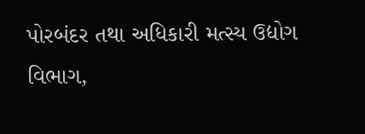પોરબંદર તથા અધિકારી મત્સ્ય ઉદ્યોગ વિભાગ,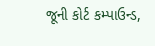જૂની કોર્ટ કમ્પાઉન્ડ,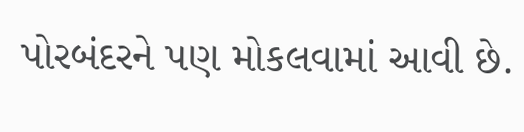પોરબંદરને પણ મોકલવામાં આવી છે.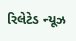રિલેટેડ ન્યૂઝ